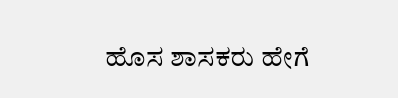ಹೊಸ ಶಾಸಕರು ಹೇಗೆ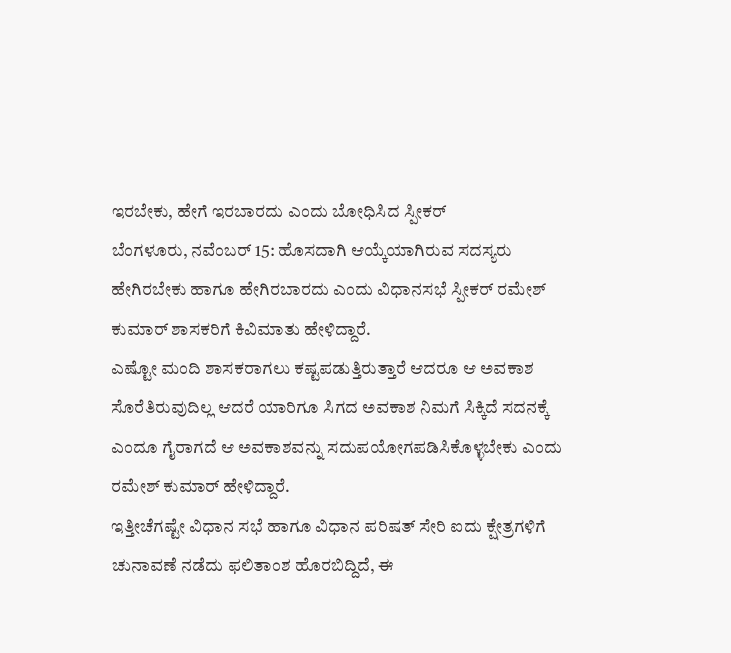ಇರಬೇಕು, ಹೇಗೆ ಇರಬಾರದು ಎಂದು ಬೋಧಿಸಿದ ಸ್ಪೀಕರ್
ಬೆಂಗಳೂರು, ನವೆಂಬರ್ 15: ಹೊಸದಾಗಿ ಆಯ್ಕೆಯಾಗಿರುವ ಸದಸ್ಯರು ಹೇಗಿರಬೇಕು ಹಾಗೂ ಹೇಗಿರಬಾರದು ಎಂದು ವಿಧಾನಸಭೆ ಸ್ಪೀಕರ್ ರಮೇಶ್ ಕುಮಾರ್ ಶಾಸಕರಿಗೆ ಕಿವಿಮಾತು ಹೇಳಿದ್ದಾರೆ.
ಎಷ್ಟೋ ಮಂದಿ ಶಾಸಕರಾಗಲು ಕಷ್ಟಪಡುತ್ತಿರುತ್ತಾರೆ ಆದರೂ ಆ ಅವಕಾಶ ಸೊರೆತಿರುವುದಿಲ್ಲ ಆದರೆ ಯಾರಿಗೂ ಸಿಗದ ಅವಕಾಶ ನಿಮಗೆ ಸಿಕ್ಕಿದೆ ಸದನಕ್ಕೆ ಎಂದೂ ಗೈರಾಗದೆ ಆ ಅವಕಾಶವನ್ನು ಸದುಪಯೋಗಪಡಿಸಿಕೊಳ್ಳಬೇಕು ಎಂದು ರಮೇಶ್ ಕುಮಾರ್ ಹೇಳಿದ್ದಾರೆ.
ಇತ್ತೀಚೆಗಷ್ಟೇ ವಿಧಾನ ಸಭೆ ಹಾಗೂ ವಿಧಾನ ಪರಿಷತ್ ಸೇರಿ ಐದು ಕ್ಷೇತ್ರಗಳಿಗೆ ಚುನಾವಣೆ ನಡೆದು ಫಲಿತಾಂಶ ಹೊರಬಿದ್ದಿದೆ, ಈ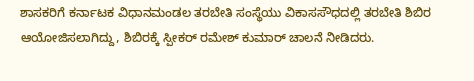ಶಾಸಕರಿಗೆ ಕರ್ನಾಟಕ ವಿಧಾನಮಂಡಲ ತರಬೇತಿ ಸಂಸ್ಥೆಯು ವಿಕಾಸಸೌಧದಲ್ಲಿ ತರಬೇತಿ ಶಿಬಿರ ಆಯೋಜಿಸಲಾಗಿದ್ದು, ಶಿಬಿರಕ್ಕೆ ಸ್ಪೀಕರ್ ರಮೇಶ್ ಕುಮಾರ್ ಚಾಲನೆ ನೀಡಿದರು.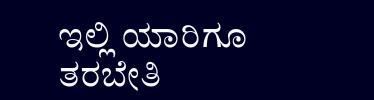ಇಲ್ಲಿ ಯಾರಿಗೂ ತರಬೇತಿ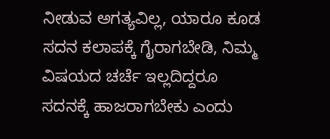ನೀಡುವ ಅಗತ್ಯವಿಲ್ಲ, ಯಾರೂ ಕೂಡ ಸದನ ಕಲಾಪಕ್ಕೆ ಗೈರಾಗಬೇಡಿ, ನಿಮ್ಮ ವಿಷಯದ ಚರ್ಚೆ ಇಲ್ಲದಿದ್ದರೂ ಸದನಕ್ಕೆ ಹಾಜರಾಗಬೇಕು ಎಂದು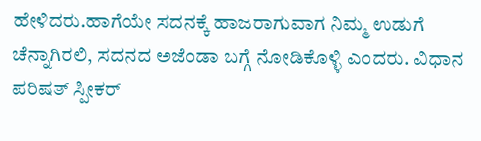ಹೇಳಿದರು.ಹಾಗೆಯೇ ಸದನಕ್ಕೆ ಹಾಜರಾಗುವಾಗ ನಿಮ್ಮ ಉಡುಗೆ ಚೆನ್ನಾಗಿರಲಿ, ಸದನದ ಅಜೆಂಡಾ ಬಗ್ಗೆ ನೋಡಿಕೊಳ್ಳಿ ಎಂದರು. ವಿಧಾನ ಪರಿಷತ್ ಸ್ಪೀಕರ್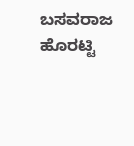ಬಸವರಾಜ ಹೊರಟ್ಟಿ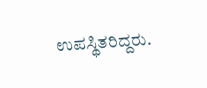ಉಪಸ್ಥಿತರಿದ್ದರು.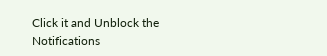Click it and Unblock the Notifications